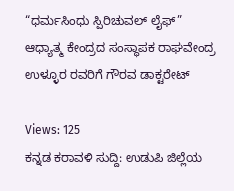“ಧರ್ಮಸಿಂಧು ಸ್ಪಿರಿಚುವಲ್ ಲೈಫ್” ಆಧ್ಯಾತ್ಮ ಕೇಂದ್ರದ ಸಂಸ್ಥಾಪಕ ರಾಘವೇಂದ್ರ ಉಳ್ಳೂರ ರವರಿಗೆ ಗೌರವ ಡಾಕ್ಟರೇಟ್

Views: 125
ಕನ್ನಡ ಕರಾವಳಿ ಸುದ್ದಿ: ಉಡುಪಿ ಜಿಲ್ಲೆಯ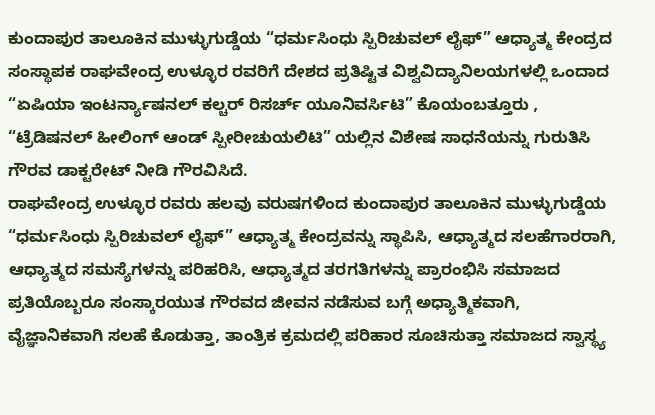ಕುಂದಾಪುರ ತಾಲೂಕಿನ ಮುಳ್ಳುಗುಡ್ಡೆಯ “ಧರ್ಮಸಿಂಧು ಸ್ಪಿರಿಚುವಲ್ ಲೈಫ್” ಆಧ್ಯಾತ್ಮ ಕೇಂದ್ರದ ಸಂಸ್ಥಾಪಕ ರಾಘವೇಂದ್ರ ಉಳ್ಳೂರ ರವರಿಗೆ ದೇಶದ ಪ್ರತಿಷ್ಟಿತ ವಿಶ್ವವಿದ್ಯಾನಿಲಯಗಳಲ್ಲಿ ಒಂದಾದ “ಏಷಿಯಾ ಇಂಟರ್ನ್ಯಾಷನಲ್ ಕಲ್ಚರ್ ರಿಸರ್ಚ್ ಯೂನಿವರ್ಸಿಟಿ” ಕೊಯಂಬತ್ತೂರು , “ಟ್ರೆಡಿಷನಲ್ ಹೀಲಿಂಗ್ ಆಂಡ್ ಸ್ಪೀರೀಚುಯಲಿಟಿ” ಯಲ್ಲಿನ ವಿಶೇಷ ಸಾಧನೆಯನ್ನು ಗುರುತಿಸಿ ಗೌರವ ಡಾಕ್ಟರೇಟ್ ನೀಡಿ ಗೌರವಿಸಿದೆ.
ರಾಘವೇಂದ್ರ ಉಳ್ಳೂರ ರವರು ಹಲವು ವರುಷಗಳಿಂದ ಕುಂದಾಪುರ ತಾಲೂಕಿನ ಮುಳ್ಳುಗುಡ್ಡೆಯ “ಧರ್ಮಸಿಂಧು ಸ್ಪಿರಿಚುವಲ್ ಲೈಫ್” ಆಧ್ಯಾತ್ಮ ಕೇಂದ್ರವನ್ನು ಸ್ಥಾಪಿಸಿ, ಆಧ್ಯಾತ್ಮದ ಸಲಹೆಗಾರರಾಗಿ, ಆಧ್ಯಾತ್ಮದ ಸಮಸ್ಯೆಗಳನ್ನು ಪರಿಹರಿಸಿ, ಆಧ್ಯಾತ್ಮದ ತರಗತಿಗಳನ್ನು ಪ್ರಾರಂಭಿಸಿ ಸಮಾಜದ ಪ್ರತಿಯೊಬ್ಬರೂ ಸಂಸ್ಕಾರಯುತ ಗೌರವದ ಜೀವನ ನಡೆಸುವ ಬಗ್ಗೆ ಅಧ್ಯಾತ್ಮಿಕವಾಗಿ, ವೈಜ್ಞಾನಿಕವಾಗಿ ಸಲಹೆ ಕೊಡುತ್ತಾ, ತಾಂತ್ರಿಕ ಕ್ರಮದಲ್ಲಿ ಪರಿಹಾರ ಸೂಚಿಸುತ್ತಾ ಸಮಾಜದ ಸ್ವಾಸ್ಥ್ಯ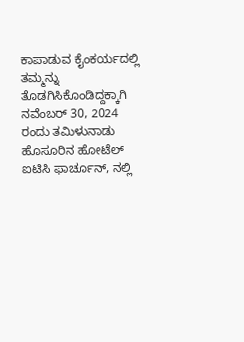ಕಾಪಾಡುವ ಕೈಂಕರ್ಯದಲ್ಲಿ ತಮ್ಮನ್ನು ತೊಡಗಿಸಿಕೊಂಡಿದ್ದಕ್ಕಾಗಿ ನವೆಂಬರ್ 30, 2024 ರಂದು ತಮಿಳುನಾಡು ಹೊಸೂರಿನ ಹೋಟೆಲ್ ಐಟಿಸಿ ಫಾರ್ಚೂನ್, ನಲ್ಲಿ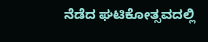ನೆಡೆದ ಘಟಿಕೋತ್ಸವದಲ್ಲಿ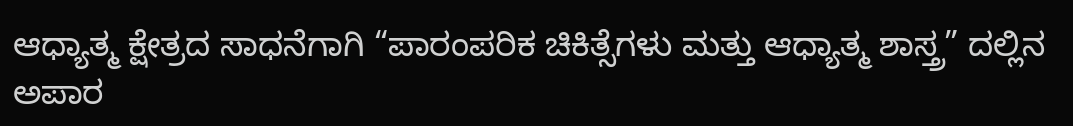ಆಧ್ಯಾತ್ಮ ಕ್ಷೇತ್ರದ ಸಾಧನೆಗಾಗಿ “ಪಾರಂಪರಿಕ ಚಿಕಿತ್ಸೆಗಳು ಮತ್ತು ಆಧ್ಯಾತ್ಮ ಶಾಸ್ತ್ರ” ದಲ್ಲಿನ ಅಪಾರ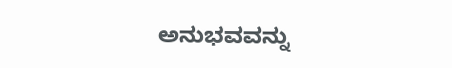ಅನುಭವವನ್ನು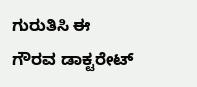ಗುರುತಿಸಿ ಈ ಗೌರವ ಡಾಕ್ಟರೇಟ್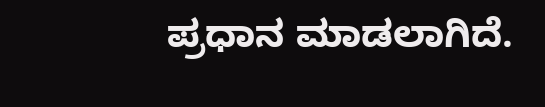ಪ್ರಧಾನ ಮಾಡಲಾಗಿದೆ.